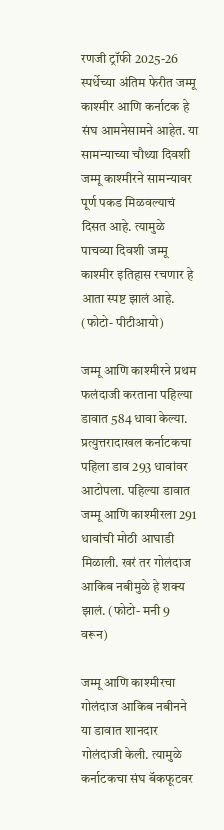रणजी ट्रॉफी 2025-26 स्पर्धेच्या अंतिम फेरीत जम्मू काश्मीर आणि कर्नाटक हे संघ आमनेसामने आहेत. या सामन्याच्या चौथ्या दिवशी जम्मू काश्मीरने सामन्यावर पूर्ण पकड मिळवल्याचं दिसत आहे. त्यामुळे पाचव्या दिवशी जम्मू काश्मीर इतिहास रचणार हे आता स्पष्ट झालं आहे. (फोटो- पीटीआयो)

जम्मू आणि काश्मीरने प्रथम फलंदाजी करताना पहिल्या डावात 584 धावा केल्या. प्रत्युत्तरादाखल कर्नाटकचा पहिला डाव 293 धावांवर आटोपला. पहिल्या डावात जम्मू आणि काश्मीरला 291 धावांची मोठी आघाडी मिळाली. खरं तर गोलंदाज आकिब नबीमुळे हे शक्य झालं. (फोटो- मनी 9 वरून)

जम्मू आणि काश्मीरचा गोलंदाज आकिब नबीनने या डावात शानदार गोलंदाजी केली. त्यामुळे कर्नाटकचा संघ बॅकफूटवर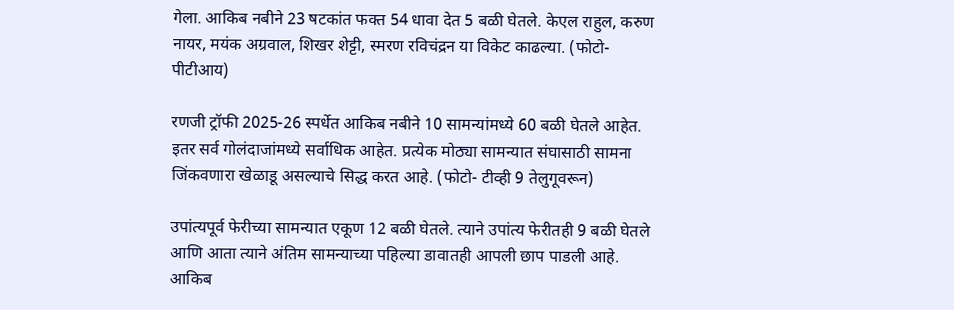गेला. आकिब नबीने 23 षटकांत फक्त 54 धावा देत 5 बळी घेतले. केएल राहुल, करुण नायर, मयंक अग्रवाल, शिखर शेट्टी, स्मरण रविचंद्रन या विकेट काढल्या. (फोटो- पीटीआय)

रणजी ट्रॉफी 2025-26 स्पर्धेत आकिब नबीने 10 सामन्यांमध्ये 60 बळी घेतले आहेत. इतर सर्व गोलंदाजांमध्ये सर्वाधिक आहेत. प्रत्येक मोठ्या सामन्यात संघासाठी सामना जिंकवणारा खेळाडू असल्याचे सिद्ध करत आहे. (फोटो- टीव्ही 9 तेलुगूवरून)

उपांत्यपूर्व फेरीच्या सामन्यात एकूण 12 बळी घेतले. त्याने उपांत्य फेरीतही 9 बळी घेतले आणि आता त्याने अंतिम सामन्याच्या पहिल्या डावातही आपली छाप पाडली आहे. आकिब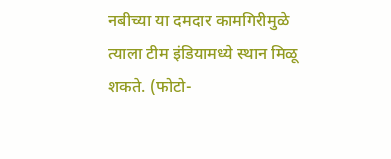नबीच्या या दमदार कामगिरीमुळे त्याला टीम इंडियामध्ये स्थान मिळू शकते. (फोटो-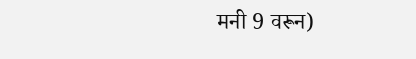मनी 9 वरून)